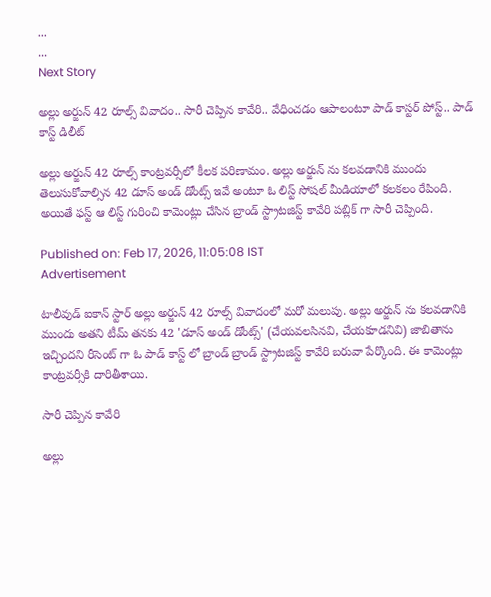...
...
Next Story

అల్లు అర్జున్ 42 రూల్స్ వివాదం.. సారీ చెప్పిన కావేరి.. వేధించడం ఆపాలంటూ పాడ్ కాస్టర్ పోస్ట్.. పాడ్ కాస్ట్ డిలీట్

అల్లు అర్జున్ 42 రూల్స్ కాంట్రవర్సీలో కీలక పరిణామం. అల్లు అర్జున్ ను కలవడానికి ముందు తెలుసుకోవాల్సిన 42 డూస్ అండ్ డోంట్స్ ఇవే అంటూ ఓ లిస్ట్ సోషల్ మీడియాలో కలకలం రేపింది. అయితే ఫస్ట్ ఆ లిస్ట్ గురించి కామెంట్లు చేసిన బ్రాండ్ స్ట్రాటజిస్ట్ కావేరి పబ్లిక్ గా సారీ చెప్పింది.

Published on: Feb 17, 2026, 11:05:08 IST
Advertisement

టాలీవుడ్ ఐకాన్ స్టార్ అల్లు అర్జున్ 42 రూల్స్ వివాదంలో మరో మలుపు. అల్లు అర్జున్ ను కలవడానికి ముందు అతని టీమ్ తనకు 42 'డూస్ అండ్ డోంట్స్' (చేయవలసినవి, చేయకూడనివి) జాబితాను ఇచ్చిందని రీసెంట్ గా ఓ పాడ్ కాస్ట్ లో బ్రాండ్ బ్రాండ్ స్ట్రాటజిస్ట్ కావేరి బరువా పేర్కొంది. ఈ కామెంట్లు కాంట్రవర్సీకి దారితీశాయి.

సారీ చెప్పిన కావేరి

అల్లు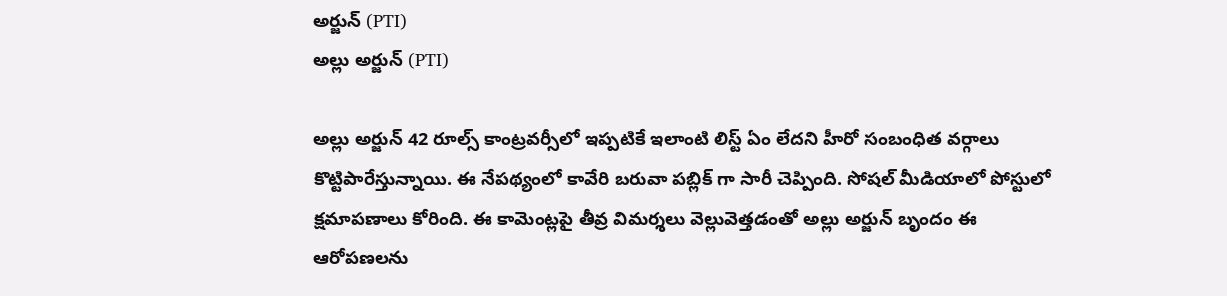అర్జున్ (PTI)
అల్లు అర్జున్ (PTI)

అల్లు అర్జున్ 42 రూల్స్ కాంట్రవర్సీలో ఇప్పటికే ఇలాంటి లిస్ట్ ఏం లేదని హీరో సంబంధిత వర్గాలు కొట్టిపారేస్తున్నాయి. ఈ నేపథ్యంలో కావేరి బరువా పబ్లిక్ గా సారీ చెప్పింది. సోషల్ మీడియాలో పోస్టులో క్షమాపణాలు కోరింది. ఈ కామెంట్లపై తీవ్ర విమర్శలు వెల్లువెత్తడంతో అల్లు అర్జున్ బృందం ఈ ఆరోపణలను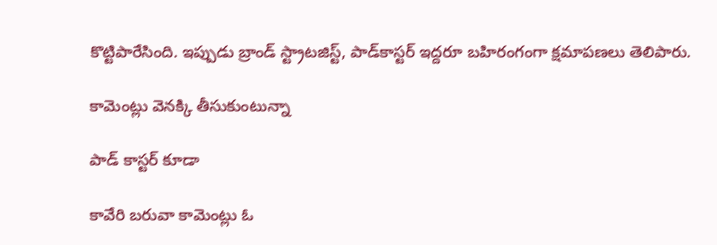కొట్టిపారేసింది. ఇప్పుడు బ్రాండ్ స్ట్రాటజిస్ట్, పాడ్‌కాస్టర్ ఇద్దరూ బహిరంగంగా క్షమాపణలు తెలిపారు.

కామెంట్లు వెనక్కి తీసుకుంటున్నా

పాడ్ కాస్టర్ కూడా

కావేరి బరువా కామెంట్లు ఓ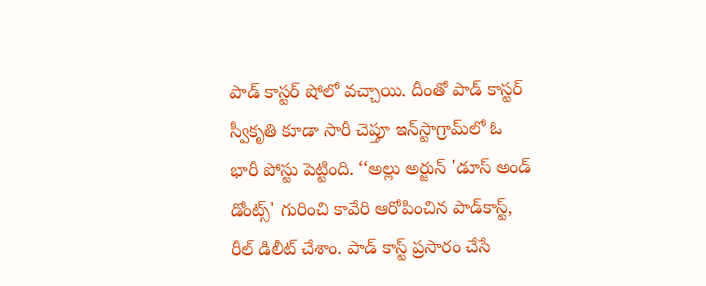పాడ్ కాస్టర్ షోలో వచ్చాయి. దీంతో పాడ్ కాస్టర్ స్వీకృతి కూడా సారీ చెప్తూ ఇన్‌స్టాగ్రామ్‌లో ఓ భారీ పోస్టు పెట్టింది. ‘‘అల్లు అర్జున్ 'డూస్ అండ్ డోంట్స్' గురించి కావేరి ఆరోపించిన పాడ్‌కాస్ట్, రీల్ డిలీట్ చేశాం. పాడ్ కాస్ట్ ప్రసారం చేసే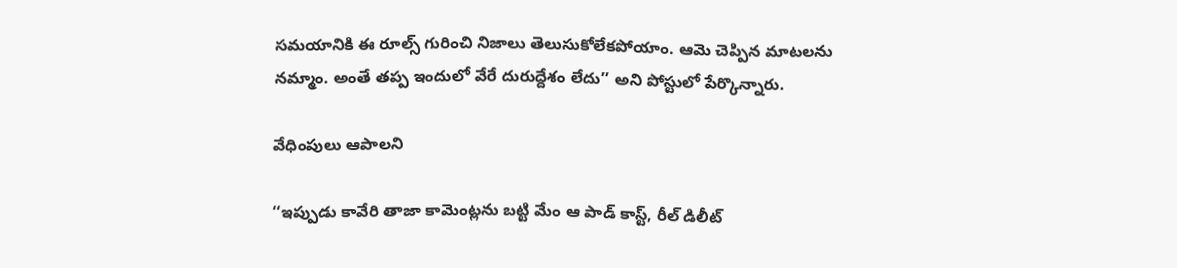సమయానికి ఈ రూల్స్ గురించి నిజాలు తెలుసుకోలేకపోయాం. ఆమె చెప్పిన మాటలను నమ్మాం. అంతే తప్ప ఇందులో వేరే దురుద్దేశం లేదు’’ అని పోస్టులో పేర్కొన్నారు.

వేధింపులు ఆపాలని

‘‘ఇప్పుడు కావేరి తాజా కామెంట్లను బట్టి మేం ఆ పాడ్ కాస్ట్, రీల్ డిలీట్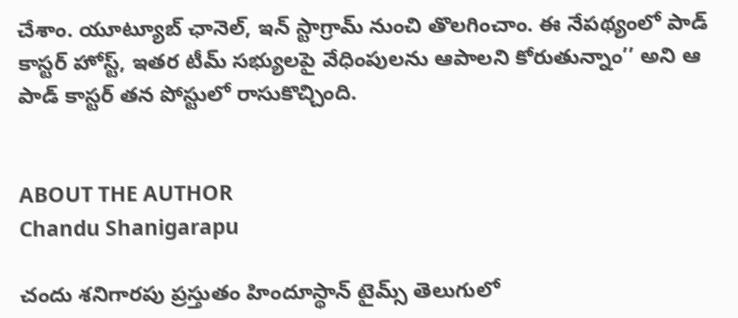చేశాం. యూట్యూబ్ ఛానెల్, ఇన్ స్టాగ్రామ్ నుంచి తొలగించాం. ఈ నేపథ్యంలో పాడ్ కాస్టర్ హోస్ట్, ఇతర టీమ్ సభ్యులపై వేధింపులను ఆపాలని కోరుతున్నాం’’ అని ఆ పాడ్ కాస్టర్ తన పోస్టులో రాసుకొచ్చింది.


ABOUT THE AUTHOR
Chandu Shanigarapu

చందు శనిగారపు ప్రస్తుతం హిందూస్థాన్ టైమ్స్ తెలుగులో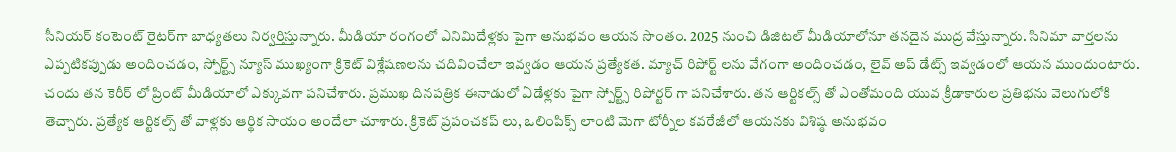సీనియర్ కంటెంట్ రైట‌ర్‌గా బాధ్యతలు నిర్వర్తిస్తున్నారు. మీడియా రంగంలో ఎనిమిదేళ్లకు పైగా అనుభవం ఆయన సొంతం. 2025 నుంచి డిజిటల్ మీడియాలోనూ తనదైన ముద్ర వేస్తున్నారు. సినిమా వార్తలను ఎప్పటికప్పుడు అందించడం, స్పోర్ట్స్ న్యూస్ ముఖ్యంగా క్రికెట్ విశ్లేషణలను చదివించేలా ఇవ్వడం ఆయన ప్రత్యేకత. మ్యాచ్ రిపోర్ట్ లను వేగంగా అందించడం, లైవ్ అప్ డేట్స్ ఇవ్వడంలో ఆయన ముందుంటారు. చందు తన కెరీర్ లో ప్రింట్ మీడియాలో ఎక్కువగా పనిచేశారు. ప్రముఖ దినపత్రిక ఈనాడులో ఏడేళ్లకు పైగా స్పోర్ట్స్ రిపోర్టర్ గా పనిచేశారు. తన ఆర్టికల్స్ తో ఎంతోమంది యువ క్రీడాకారుల ప్రతిభను వెలుగులోకి తెచ్చారు. ప్రత్యేక ఆర్టికల్స్ తో వాళ్లకు ఆర్థిక సాయం అందేలా చూశారు. క్రికెట్ ప్రపంచకప్ లు, ఒలింపిక్స్ లాంటి మెగా టోర్నీల కవరేజీలో ఆయనకు విశిష్ఠ అనుభవం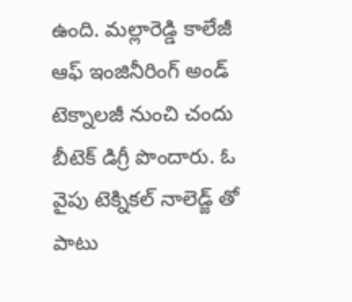ఉంది. మల్లారెడ్డి కాలేజీ ఆఫ్ ఇంజినీరింగ్ అండ్ టెక్నాలజీ నుంచి చందు బీటెక్ డిగ్రీ పొందారు. ఓ వైపు టెక్నికల్ నాలెడ్జ్ తో పాటు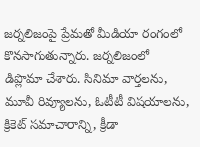జర్నలిజంపై ప్రేమతో మీడియా రంగంలో కొనసాగుతున్నారు. జర్నలిజంలో డిప్లొమా చేశారు. సినిమా వార్తలను, మూవీ రివ్యూలను, ఓటీటీ విషయాలను, క్రికెట్ సమాచారాన్ని, క్రీడా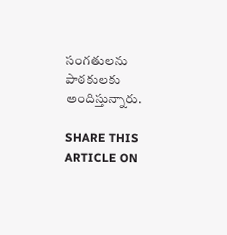సంగతులను పాఠకులకు అందిస్తున్నారు.

SHARE THIS ARTICLE ON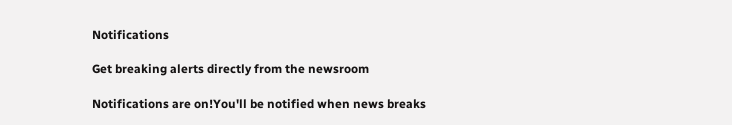Notifications

Get breaking alerts directly from the newsroom

Notifications are on!You'll be notified when news breaks